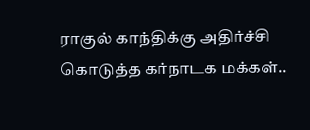ராகுல் காந்திக்கு அதிர்ச்சி கொடுத்த கர்நாடக மக்கள்..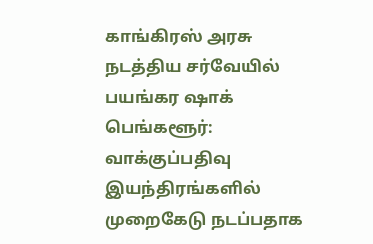காங்கிரஸ் அரசு நடத்திய சர்வேயில் பயங்கர ஷாக்
பெங்களூர்: வாக்குப்பதிவு இயந்திரங்களில் முறைகேடு நடப்பதாக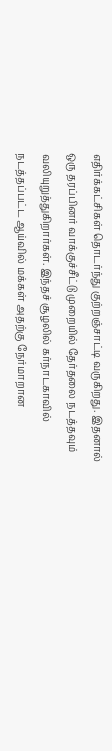எதிர்க்கட்சிகள் தொடர்ந்து குற்றஞ்சாட்டி வருகிறது. இதனால் ஒரு தரப்பினர் வாக்குச்சீட்டு முறையில் தேர்தலை நடத்தவும் வலியுறுத்துகிறார்கள். இந்தச் சூழலில் கர்நாடகாவில் நடத்தப்பட்ட ஆய்வில் மக்கள் அதற்கு நேர்மாறான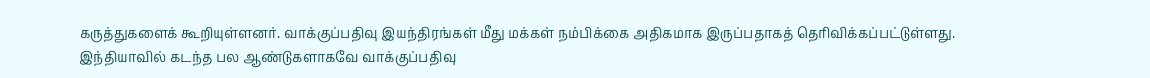கருத்துகளைக் கூறியுள்ளனர். வாக்குப்பதிவு இயந்திரங்கள் மீது மக்கள் நம்பிக்கை அதிகமாக இருப்பதாகத் தெரிவிக்கப்பட்டுள்ளது.
இந்தியாவில் கடந்த பல ஆண்டுகளாகவே வாக்குப்பதிவு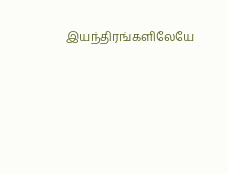இயந்திரங்களிலேயே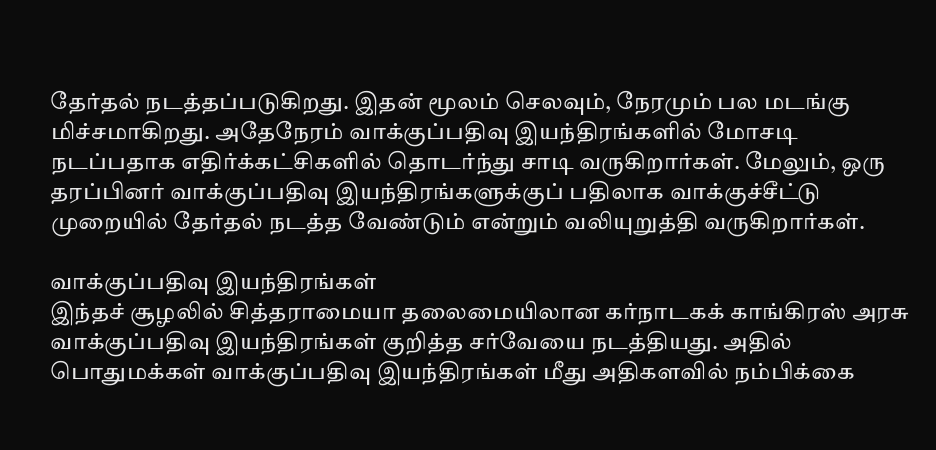தேர்தல் நடத்தப்படுகிறது. இதன் மூலம் செலவும், நேரமும் பல மடங்கு மிச்சமாகிறது. அதேநேரம் வாக்குப்பதிவு இயந்திரங்களில் மோசடி நடப்பதாக எதிர்க்கட்சிகளில் தொடர்ந்து சாடி வருகிறார்கள். மேலும், ஒரு தரப்பினர் வாக்குப்பதிவு இயந்திரங்களுக்குப் பதிலாக வாக்குச்சீட்டு முறையில் தேர்தல் நடத்த வேண்டும் என்றும் வலியுறுத்தி வருகிறார்கள்.

வாக்குப்பதிவு இயந்திரங்கள்
இந்தச் சூழலில் சித்தராமையா தலைமையிலான கர்நாடகக் காங்கிரஸ் அரசு வாக்குப்பதிவு இயந்திரங்கள் குறித்த சர்வேயை நடத்தியது. அதில் பொதுமக்கள் வாக்குப்பதிவு இயந்திரங்கள் மீது அதிகளவில் நம்பிக்கை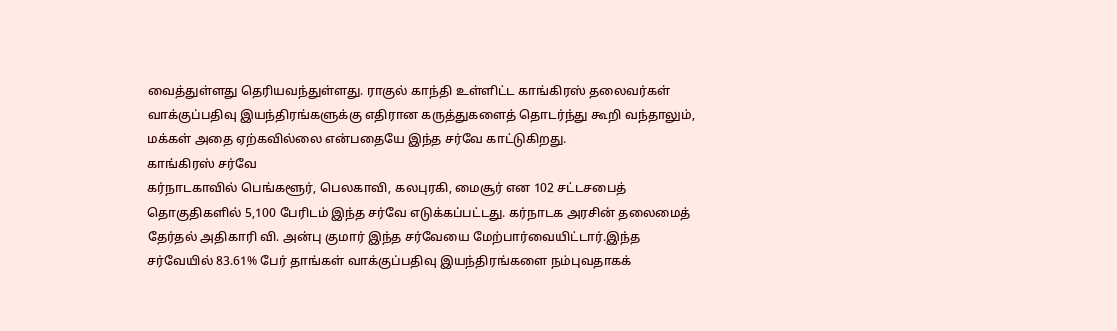வைத்துள்ளது தெரியவந்துள்ளது. ராகுல் காந்தி உள்ளிட்ட காங்கிரஸ் தலைவர்கள் வாக்குப்பதிவு இயந்திரங்களுக்கு எதிரான கருத்துகளைத் தொடர்ந்து கூறி வந்தாலும், மக்கள் அதை ஏற்கவில்லை என்பதையே இந்த சர்வே காட்டுகிறது.
காங்கிரஸ் சர்வே
கர்நாடகாவில் பெங்களூர், பெலகாவி, கலபுரகி, மைசூர் என 102 சட்டசபைத் தொகுதிகளில் 5,100 பேரிடம் இந்த சர்வே எடுக்கப்பட்டது. கர்நாடக அரசின் தலைமைத் தேர்தல் அதிகாரி வி. அன்பு குமார் இந்த சர்வேயை மேற்பார்வையிட்டார்.இந்த சர்வேயில் 83.61% பேர் தாங்கள் வாக்குப்பதிவு இயந்திரங்களை நம்புவதாகக்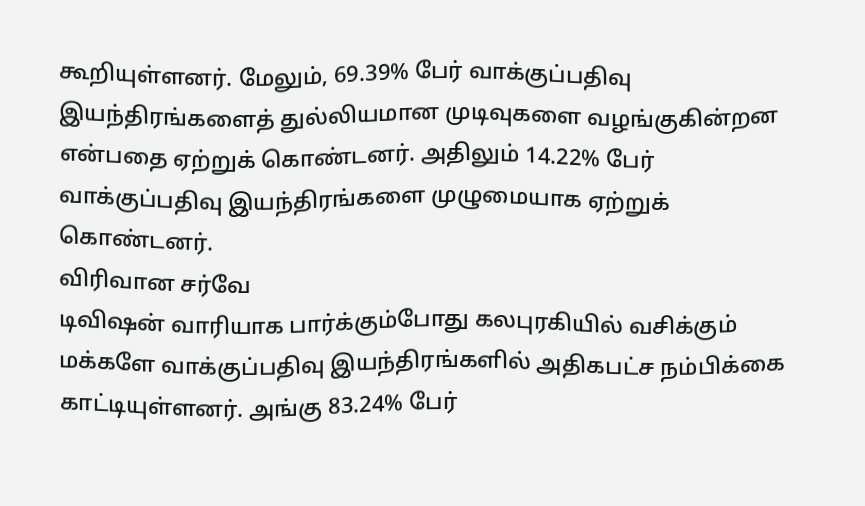கூறியுள்ளனர். மேலும், 69.39% பேர் வாக்குப்பதிவு இயந்திரங்களைத் துல்லியமான முடிவுகளை வழங்குகின்றன என்பதை ஏற்றுக் கொண்டனர். அதிலும் 14.22% பேர் வாக்குப்பதிவு இயந்திரங்களை முழுமையாக ஏற்றுக் கொண்டனர்.
விரிவான சர்வே
டிவிஷன் வாரியாக பார்க்கும்போது கலபுரகியில் வசிக்கும் மக்களே வாக்குப்பதிவு இயந்திரங்களில் அதிகபட்ச நம்பிக்கை காட்டியுள்ளனர். அங்கு 83.24% பேர்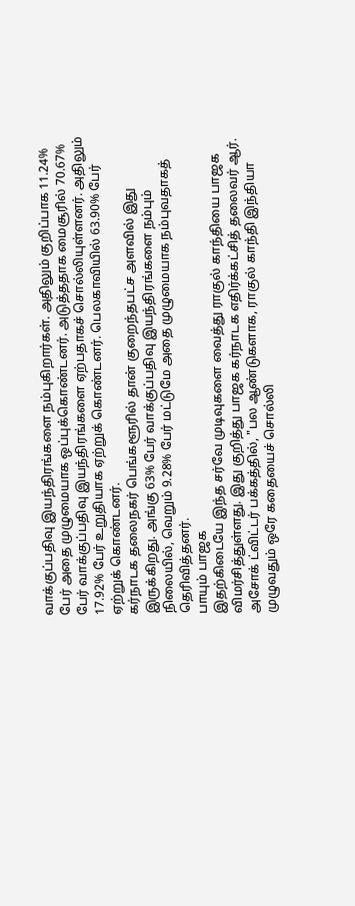வாக்குப்பதிவு இயந்திரங்களை நம்புகிறார்கள். அதிலும் குறிப்பாக 11.24% பேர் அதை முழுமையாக ஒப்புக்கொண்டனர். அடுத்ததாக மைசூரில் 70.67% பேர் வாக்குப்பதிவு இயந்திரங்களை ஏற்பதாகச் சொல்லியுள்ளனர். அதிலும் 17.92% பேர் உறுதியாக ஏற்றுக் கொண்டனர். பெலகாவியில் 63.90% பேர் ஏற்றுக் கொண்டனர்.
கர்நாடக தலைநகர் பெங்களூரில் தான் குறைந்தபட்ச அளவில் இது இருக்கிறது. அங்கு 63% பேர் வாக்குப்பதிவு இயந்திரங்களை நம்பும் நிலையில், வெறும் 9.28% பேர் மட்டுமே அதை முழுமையாக நம்புவதாகத் தெரிவித்தனர்.
பாயும் பாஜக
இதற்கிடையே இந்த சர்வே முடிவுகளை வைத்து ராகுல் காந்தியை பாஜக விமர்சித்துள்ளது. இது குறித்து பாஜக கர்நாடக எதிர்க்கட்சித் தலைவர் ஆர். அசோக் ட்விட்டர் பக்கத்தில், "பல ஆண்டுகளாக, ராகுல் காந்தி இந்தியா முழுவதும் ஒரே கதையைச் சொல்லி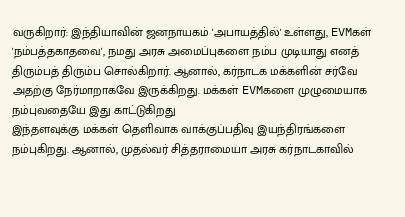வருகிறார்: இந்தியாவின் ஜனநாயகம் 'அபாயத்தில்' உள்ளது, EVMகள் 'நம்பத்தகாதவை', நமது அரசு அமைப்புகளை நம்ப முடியாது எனத் திரும்பத் திரும்ப சொல்கிறார். ஆனால், கர்நாடக மக்களின் சர்வே அதற்கு நேர்மாறாகவே இருக்கிறது. மக்கள் EVMகளை முழுமையாக நம்புவதையே இது காட்டுகிறது
இந்தளவுக்கு மக்கள் தெளிவாக வாக்குப்பதிவு இயந்திரங்களை நம்புகிறது. ஆனால், முதல்வர் சித்தராமையா அரசு கர்நாடகாவில்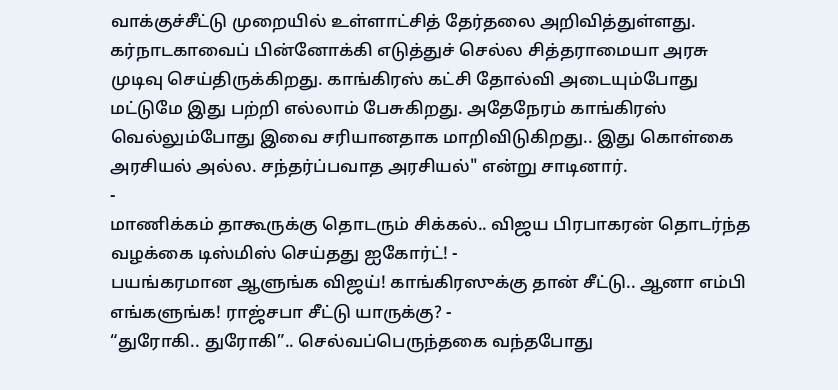வாக்குச்சீட்டு முறையில் உள்ளாட்சித் தேர்தலை அறிவித்துள்ளது. கர்நாடகாவைப் பின்னோக்கி எடுத்துச் செல்ல சித்தராமையா அரசு முடிவு செய்திருக்கிறது. காங்கிரஸ் கட்சி தோல்வி அடையும்போது மட்டுமே இது பற்றி எல்லாம் பேசுகிறது. அதேநேரம் காங்கிரஸ் வெல்லும்போது இவை சரியானதாக மாறிவிடுகிறது.. இது கொள்கை அரசியல் அல்ல. சந்தர்ப்பவாத அரசியல்" என்று சாடினார்.
-
மாணிக்கம் தாகூருக்கு தொடரும் சிக்கல்.. விஜய பிரபாகரன் தொடர்ந்த வழக்கை டிஸ்மிஸ் செய்தது ஐகோர்ட்! -
பயங்கரமான ஆளுங்க விஜய்! காங்கிரஸுக்கு தான் சீட்டு.. ஆனா எம்பி எங்களுங்க! ராஜ்சபா சீட்டு யாருக்கு? -
“துரோகி.. துரோகி”.. செல்வப்பெருந்தகை வந்தபோது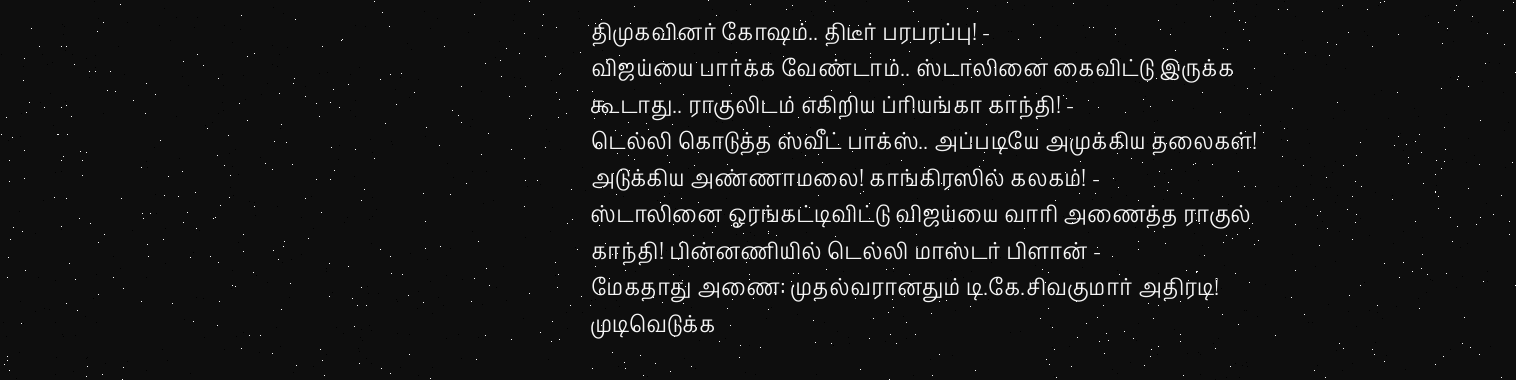திமுகவினர் கோஷம்.. திடீர் பரபரப்பு! -
விஜய்யை பார்க்க வேண்டாம்.. ஸ்டாலினை கைவிட்டு இருக்க கூடாது.. ராகுலிடம் எகிறிய ப்ரியங்கா காந்தி! -
டெல்லி கொடுத்த ஸ்வீட் பாக்ஸ்.. அப்படியே அமுக்கிய தலைகள்! அடுக்கிய அண்ணாமலை! காங்கிரஸில் கலகம்! -
ஸ்டாலினை ஓரங்கட்டிவிட்டு விஜய்யை வாரி அணைத்த ராகுல் காந்தி! பின்னணியில் டெல்லி மாஸ்டர் பிளான் -
மேகதாது அணை: முதல்வரானதும் டி.கே.சிவகுமார் அதிரடி! முடிவெடுக்க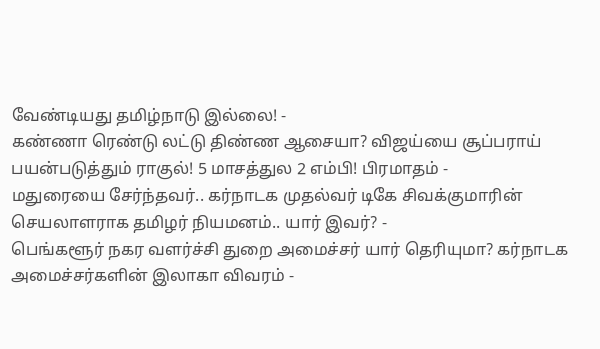வேண்டியது தமிழ்நாடு இல்லை! -
கண்ணா ரெண்டு லட்டு திண்ண ஆசையா? விஜய்யை சூப்பராய் பயன்படுத்தும் ராகுல்! 5 மாசத்துல 2 எம்பி! பிரமாதம் -
மதுரையை சேர்ந்தவர்.. கர்நாடக முதல்வர் டிகே சிவக்குமாரின் செயலாளராக தமிழர் நியமனம்.. யார் இவர்? -
பெங்களூர் நகர வளர்ச்சி துறை அமைச்சர் யார் தெரியுமா? கர்நாடக அமைச்சர்களின் இலாகா விவரம் -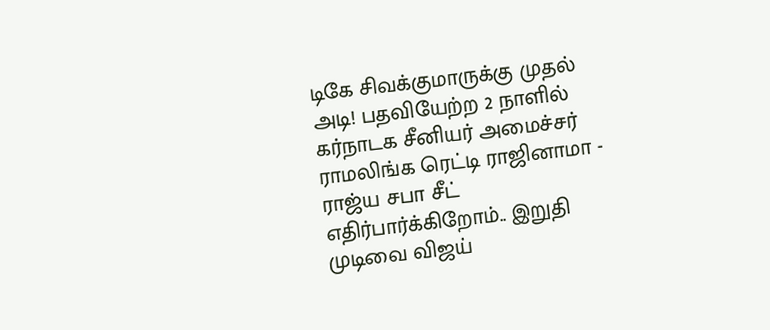டிகே சிவக்குமாருக்கு முதல் அடி! பதவியேற்ற 2 நாளில் கர்நாடக சீனியர் அமைச்சர் ராமலிங்க ரெட்டி ராஜினாமா -
ராஜ்ய சபா சீட் எதிர்பார்க்கிறோம்.. இறுதி முடிவை விஜய்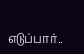எடுப்பார்..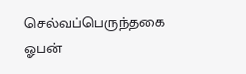செல்வப்பெருந்தகை ஓபன்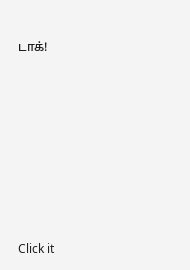டாக்!












Click it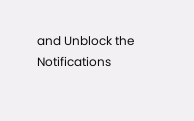and Unblock the Notifications